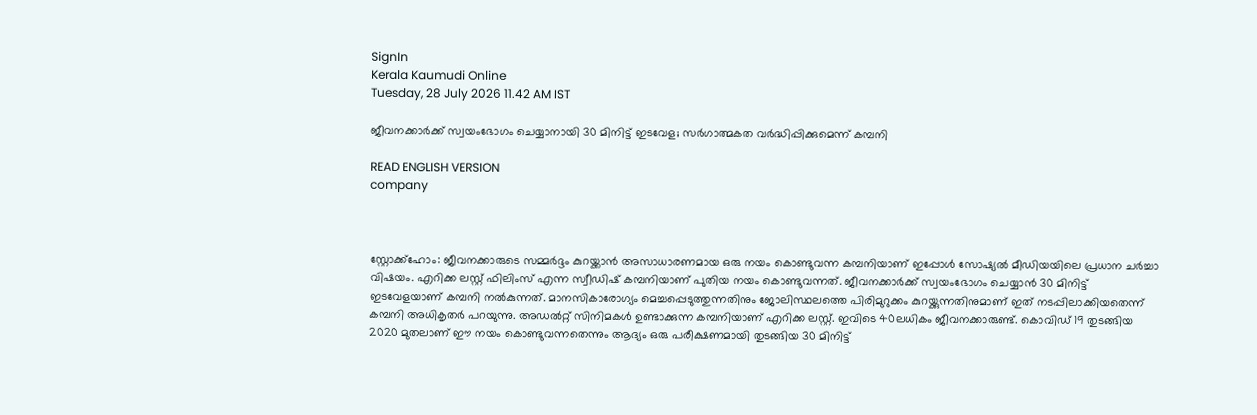SignIn
Kerala Kaumudi Online
Tuesday, 28 July 2026 11.42 AM IST

ജീവനക്കാർക്ക് സ്വയംഭോഗം ചെയ്യാനായി 30 മിനിട്ട് ഇടവേള; സർഗാത്മകത വർദ്ധിപ്പിക്കുമെന്ന് കമ്പനി

READ ENGLISH VERSION
company



സ്റ്റോക്ക്ഹോം: ജീവനക്കാരുടെ സമ്മർദ്ദം കുറയ്ക്കാൻ അസാധാരണമായ ഒരു നയം കൊണ്ടുവന്ന കമ്പനിയാണ് ഇപ്പോൾ സോഷ്യൽ മീഡിയയിലെ പ്രധാന ചർച്ചാ വിഷയം. എറിക്ക ലസ്റ്റ് ഫിലിംസ് എന്ന സ്വീഡിഷ് കമ്പനിയാണ് പുതിയ നയം കൊണ്ടുവന്നത്. ജീവനക്കാർക്ക് സ്വയംഭോഗം ചെയ്യാൻ 30 മിനിട്ട് ഇടവേളയാണ് കമ്പനി നൽകുന്നത്. മാനസികാരോഗ്യം മെച്ചപ്പെടുത്തുന്നതിനും ജോലിസ്ഥലത്തെ പിരിമുറുക്കം കുറയ്ക്കുന്നതിനുമാണ് ഇത് നടപ്പിലാക്കിയതെന്ന് കമ്പനി അധികൃതർ പറയുന്നു. അഡൽറ്റ് സിനിമകൾ ഉണ്ടാക്കുന്ന കമ്പനിയാണ് എറിക്ക ലസ്റ്റ്. ഇവിടെ 40ലധികം ജീവനക്കാരുണ്ട്. കൊവിഡ് 19 തുടങ്ങിയ 2020 മുതലാണ് ഈ നയം കൊണ്ടുവന്നതെന്നും ആദ്യം ഒരു പരീക്ഷണമായി തുടങ്ങിയ 30 മിനിട്ട്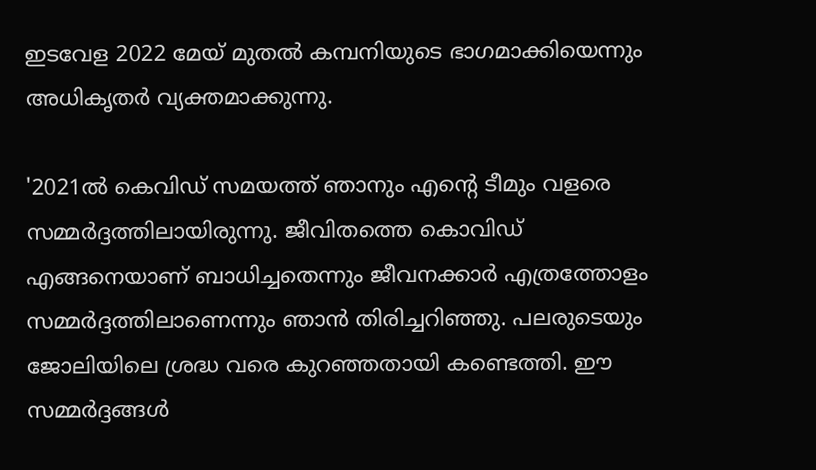ഇടവേള 2022 മേയ് മുതൽ കമ്പനിയുടെ ഭാഗമാക്കിയെന്നും അധികൃതർ വ്യക്തമാക്കുന്നു.

'2021ൽ കെവിഡ് സമയത്ത് ഞാനും എന്റെ ടീമും വളരെ സമ്മർദ്ദത്തിലായിരുന്നു. ജീവിതത്തെ കൊവിഡ് എങ്ങനെയാണ് ബാധിച്ചതെന്നും ജീവനക്കാർ എത്രത്തോളം സമ്മർദ്ദത്തിലാണെന്നും ഞാൻ തിരിച്ചറിഞ്ഞു. പലരുടെയും ജോലിയിലെ ശ്രദ്ധ വരെ കുറഞ്ഞതായി കണ്ടെത്തി. ഈ സമ്മ‌ർദ്ദങ്ങൾ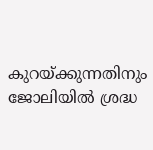കുറയ്ക്കുന്നതിനും ജോലിയിൽ ശ്രദ്ധ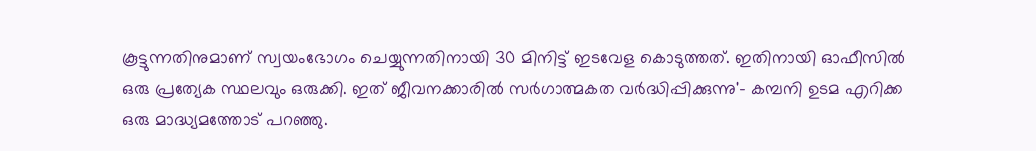കൂട്ടുന്നതിനുമാണ് സ്വയംഭോഗം ചെയ്യുന്നതിനായി 30 മിനിട്ട് ഇടവേള കൊടുത്തത്. ഇതിനായി ഓഫീസിൽ ഒരു പ്രത്യേക സ്ഥലവും ഒരുക്കി. ഇത് ജീവനക്കാരിൽ സർഗാത്മകത വർദ്ധിപ്പിക്കുന്നു'- കമ്പനി ഉടമ എറിക്ക ഒരു മാദ്ധ്യമത്തോട് പറഞ്ഞു.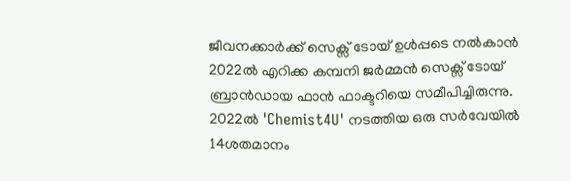ജീവനക്കാർക്ക് സെക്സ് ടോയ് ഉൾപ്പടെ നൽകാൻ 2022ൽ എറിക്ക കമ്പനി ജർമ്മൻ സെക്സ് ടോയ് ബ്രാൻഡായ ഫാൻ ഫാക്ടറിയെ സമീപിച്ചിരുന്നു. 2022ൽ 'Chemist4U' നടത്തിയ ഒരു സർവേയിൽ 14ശതമാനം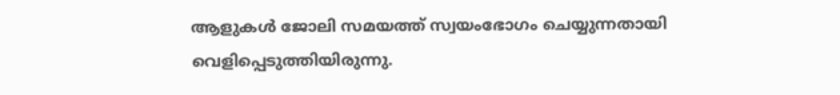ആളുകൾ ജോലി സമയത്ത് സ്വയംഭോഗം ചെയ്യുന്നതായി വെളിപ്പെടുത്തിയിരുന്നു.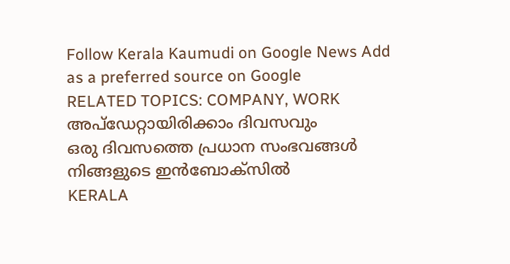Follow Kerala Kaumudi on Google News Add as a preferred source on Google
RELATED TOPICS: COMPANY, WORK
അപ്ഡേറ്റായിരിക്കാം ദിവസവും
ഒരു ദിവസത്തെ പ്രധാന സംഭവങ്ങൾ നിങ്ങളുടെ ഇൻബോക്സിൽ
KERALA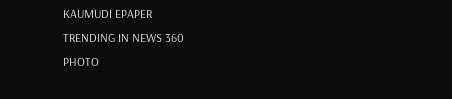KAUMUDI EPAPER
TRENDING IN NEWS 360
PHOTO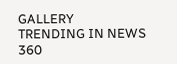GALLERY
TRENDING IN NEWS 360